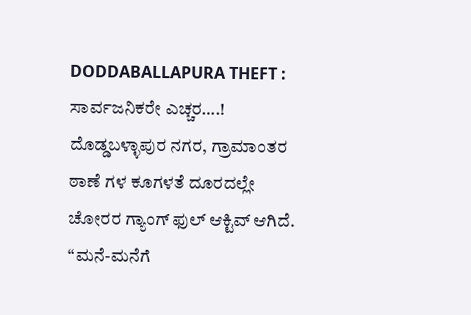DODDABALLAPURA THEFT : ಸಾರ್ವಜನಿಕರೇ ಎಚ್ಚರ….! ದೊಡ್ಡಬಳ್ಳಾಪುರ ನಗರ, ಗ್ರಾಮಾಂತರ ಠಾಣೆ ಗಳ ಕೂಗಳತೆ ದೂರದಲ್ಲೇ ಚೋರರ ಗ್ಯಾಂಗ್ ಫುಲ್ ಆಕ್ಟಿವ್ ಆಗಿದೆ. “ಮನೆ-ಮನೆಗೆ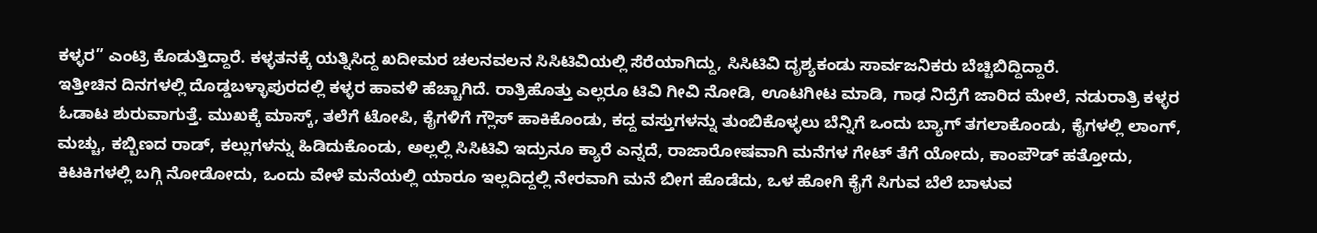ಕಳ್ಳರ” ಎಂಟ್ರಿ ಕೊಡುತ್ತಿದ್ದಾರೆ. ಕಳ್ಳತನಕ್ಕೆ ಯತ್ನಿಸಿದ್ದ ಖದೀಮರ ಚಲನವಲನ ಸಿಸಿಟಿವಿಯಲ್ಲಿ ಸೆರೆಯಾಗಿದ್ದು, ಸಿಸಿಟಿವಿ ದೃಶ್ಯಕಂಡು ಸಾರ್ವಜನಿಕರು ಬೆಚ್ಚಿಬಿದ್ದಿದ್ದಾರೆ.
ಇತ್ತೀಚಿನ ದಿನಗಳಲ್ಲಿ ದೊಡ್ಡಬಳ್ಳಾಪುರದಲ್ಲಿ ಕಳ್ಳರ ಹಾವಳಿ ಹೆಚ್ಚಾಗಿದೆ. ರಾತ್ರಿಹೊತ್ತು ಎಲ್ಲರೂ ಟಿವಿ ಗೀವಿ ನೋಡಿ, ಊಟಗೀಟ ಮಾಡಿ, ಗಾಢ ನಿದ್ರೆಗೆ ಜಾರಿದ ಮೇಲೆ, ನಡುರಾತ್ರಿ ಕಳ್ಳರ ಓಡಾಟ ಶುರುವಾಗುತ್ತೆ. ಮುಖಕ್ಕೆ ಮಾಸ್ಕ್, ತಲೆಗೆ ಟೋಪಿ, ಕೈಗಳಿಗೆ ಗ್ಲೌಸ್ ಹಾಕಿಕೊಂಡು, ಕದ್ದ ವಸ್ತುಗಳನ್ನು ತುಂಬಿಕೊಳ್ಳಲು ಬೆನ್ನಿಗೆ ಒಂದು ಬ್ಯಾಗ್ ತಗಲಾಕೊಂಡು, ಕೈಗಳಲ್ಲಿ ಲಾಂಗ್, ಮಚ್ಚು, ಕಬ್ಬಿಣದ ರಾಡ್, ಕಲ್ಲುಗಳನ್ನು ಹಿಡಿದುಕೊಂಡು, ಅಲ್ಲಲ್ಲಿ ಸಿಸಿಟಿವಿ ಇದ್ರುನೂ ಕ್ಯಾರೆ ಎನ್ನದೆ, ರಾಜಾರೋಷವಾಗಿ ಮನೆಗಳ ಗೇಟ್ ತೆಗೆ ಯೋದು, ಕಾಂಪೌಡ್ ಹತ್ತೋದು, ಕಿಟಕಿಗಳಲ್ಲಿ ಬಗ್ಗಿ ನೋಡೋದು, ಒಂದು ವೇಳೆ ಮನೆಯಲ್ಲಿ ಯಾರೂ ಇಲ್ಲದಿದ್ದಲ್ಲಿ ನೇರವಾಗಿ ಮನೆ ಬೀಗ ಹೊಡೆದು, ಒಳ ಹೋಗಿ ಕೈಗೆ ಸಿಗುವ ಬೆಲೆ ಬಾಳುವ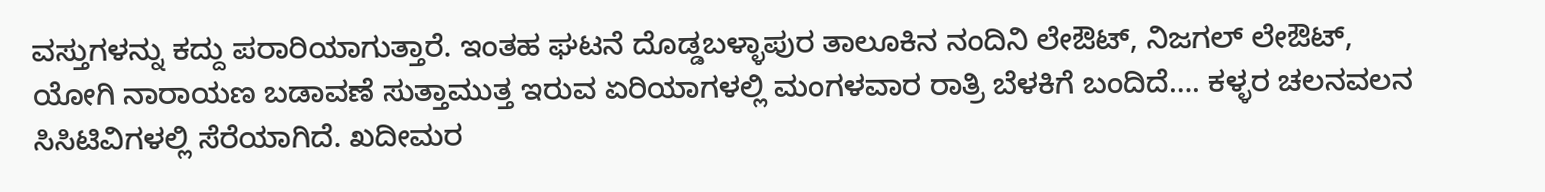ವಸ್ತುಗಳನ್ನು ಕದ್ದು ಪರಾರಿಯಾಗುತ್ತಾರೆ. ಇಂತಹ ಘಟನೆ ದೊಡ್ಡಬಳ್ಳಾಪುರ ತಾಲೂಕಿನ ನಂದಿನಿ ಲೇಔಟ್, ನಿಜಗಲ್ ಲೇಔಟ್, ಯೋಗಿ ನಾರಾಯಣ ಬಡಾವಣೆ ಸುತ್ತಾಮುತ್ತ ಇರುವ ಏರಿಯಾಗಳಲ್ಲಿ ಮಂಗಳವಾರ ರಾತ್ರಿ ಬೆಳಕಿಗೆ ಬಂದಿದೆ…. ಕಳ್ಳರ ಚಲನವಲನ ಸಿಸಿಟಿವಿಗಳಲ್ಲಿ ಸೆರೆಯಾಗಿದೆ. ಖದೀಮರ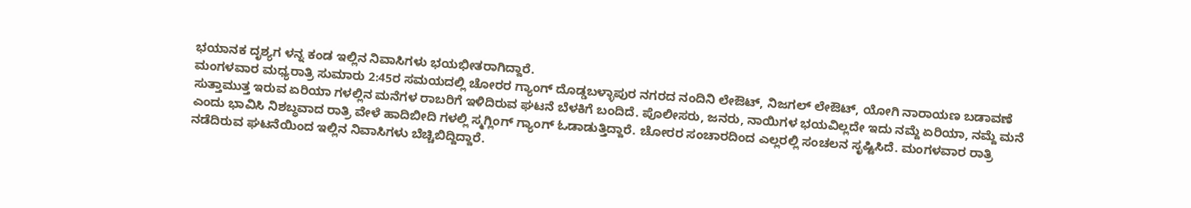ಭಯಾನಕ ದೃಶ್ಯಗ ಳನ್ನ ಕಂಡ ಇಲ್ಲಿನ ನಿವಾಸಿಗಳು ಭಯಭೀತರಾಗಿದ್ದಾರೆ.
ಮಂಗಳವಾರ ಮಧ್ಯರಾತ್ರಿ ಸುಮಾರು 2:45ರ ಸಮಯದಲ್ಲಿ ಚೋರರ ಗ್ಯಾಂಗ್ ದೊಡ್ಡಬಳ್ಳಾಪುರ ನಗರದ ನಂದಿನಿ ಲೇಔಟ್, ನಿಜಗಲ್ ಲೇಔಟ್, ಯೋಗಿ ನಾರಾಯಣ ಬಡಾವಣೆ ಸುತ್ತಾಮುತ್ತ ಇರುವ ಏರಿಯಾ ಗಳಲ್ಲಿನ ಮನೆಗಳ ರಾಬರಿಗೆ ಇಳಿದಿರುವ ಘಟನೆ ಬೆಳಕಿಗೆ ಬಂದಿದೆ. ಪೊಲೀಸರು, ಜನರು, ನಾಯಿಗಳ ಭಯವಿಲ್ಲದೇ ಇದು ನಮ್ದೆ ಏರಿಯಾ, ನಮ್ದೆ ಮನೆ ಎಂದು ಭಾವಿಸಿ ನಿಶಬ್ಧವಾದ ರಾತ್ರಿ ವೇಳೆ ಹಾದಿಬೀದಿ ಗಳಲ್ಲಿ ಸ್ಮಗ್ಲಿಂಗ್ ಗ್ಯಾಂಗ್ ಓಡಾಡುತ್ತಿದ್ದಾರೆ. ಚೋರರ ಸಂಚಾರದಿಂದ ಎಲ್ಲರಲ್ಲಿ ಸಂಚಲನ ಸೃಷ್ಟಿಸಿದೆ. ಮಂಗಳವಾರ ರಾತ್ರಿ ನಡೆದಿರುವ ಘಟನೆಯಿಂದ ಇಲ್ಲಿನ ನಿವಾಸಿಗಳು ಬೆಚ್ಚಿಬಿದ್ದಿದ್ದಾರೆ.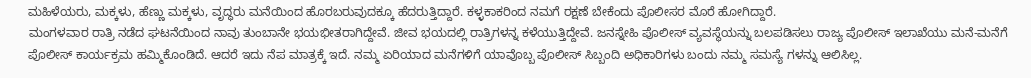ಮಹಿಳೆಯರು, ಮಕ್ಕಳು, ಹೆಣ್ಣು ಮಕ್ಕಳು, ವೃದ್ಧರು ಮನೆಯಿಂದ ಹೊರಬರುವುದಕ್ಕೂ ಹೆದರುತ್ತಿದ್ದಾರೆ. ಕಳ್ಳಕಾಕರಿಂದ ನಮಗೆ ರಕ್ಷಣೆ ಬೇಕೆಂದು ಪೊಲೀಸರ ಮೊರೆ ಹೋಗಿದ್ದಾರೆ.
ಮಂಗಳವಾರ ರಾತ್ರಿ ನಡೆದ ಘಟನೆಯಿಂದ ನಾವು ತುಂಬಾನೇ ಭಯಭೀತರಾಗಿದ್ದೇವೆ. ಜೀವ ಭಯದಲ್ಲಿ ರಾತ್ರಿಗಳನ್ನ ಕಳೆಯುತ್ತಿದ್ದೇವೆ. ಜನಸ್ನೇಹಿ ಪೊಲೀಸ್ ವ್ಯವಸ್ಥೆಯನ್ನು ಬಲಪಡಿಸಲು ರಾಜ್ಯ ಪೊಲೀಸ್ ಇಲಾಖೆಯು ಮನೆ-ಮನೆಗೆ ಪೊಲೀಸ್ ಕಾರ್ಯಕ್ರಮ ಹಮ್ಮಿಕೊಂಡಿದೆ. ಆದರೆ ಇದು ನೆಪ ಮಾತ್ರಕ್ಕೆ ಇದೆ. ನಮ್ಮ ಏರಿಯಾದ ಮನೆಗಳಿಗೆ ಯಾವೊಬ್ಬ ಪೊಲೀಸ್ ಸಿಬ್ಬಂದಿ ಅಧಿಕಾರಿಗಳು ಬಂದು ನಮ್ಮ ಸಮಸ್ಯೆ ಗಳನ್ನು ಆಲಿಸಿಲ್ಲ.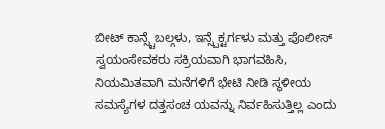ಬೀಟ್ ಕಾನ್ಸ್ಟೆಬಲ್ಗಳು, ಇನ್ಸ್ಪೆಕ್ಟರ್ಗಳು ಮತ್ತು ಪೊಲೀಸ್ ಸ್ವಯಂಸೇವಕರು ಸಕ್ರಿಯವಾಗಿ ಭಾಗವಹಿಸಿ, ನಿಯಮಿತವಾಗಿ ಮನೆಗಳಿಗೆ ಭೇಟಿ ನೀಡಿ ಸ್ಥಳೀಯ ಸಮಸ್ಯೆಗಳ ದತ್ತಸಂಚ ಯವನ್ನು ನಿರ್ವಹಿಸುತ್ತಿಲ್ಲ ಎಂದು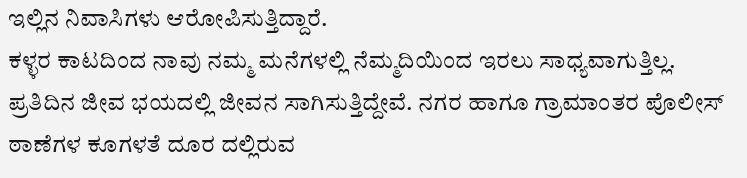ಇಲ್ಲಿನ ನಿವಾಸಿಗಳು ಆರೋಪಿಸುತ್ತಿದ್ದಾರೆ.
ಕಳ್ಳರ ಕಾಟದಿಂದ ನಾವು ನಮ್ಮ ಮನೆಗಳಲ್ಲಿ ನೆಮ್ಮದಿಯಿಂದ ಇರಲು ಸಾಧ್ಯವಾಗುತ್ತಿಲ್ಲ. ಪ್ರತಿದಿನ ಜೀವ ಭಯದಲ್ಲಿ ಜೀವನ ಸಾಗಿಸುತ್ತಿದ್ದೇವೆ. ನಗರ ಹಾಗೂ ಗ್ರಾಮಾಂತರ ಪೊಲೀಸ್ ಠಾಣೆಗಳ ಕೂಗಳತೆ ದೂರ ದಲ್ಲಿರುವ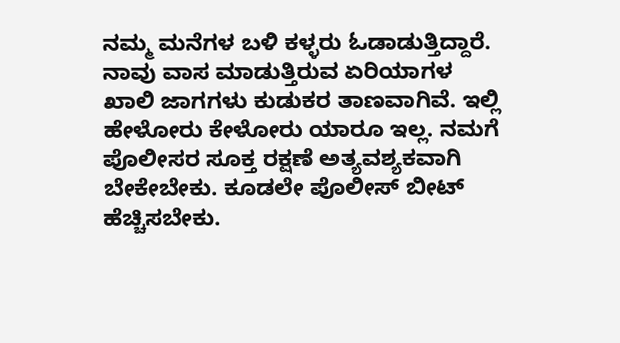ನಮ್ಮ ಮನೆಗಳ ಬಳಿ ಕಳ್ಳರು ಓಡಾಡುತ್ತಿದ್ದಾರೆ. ನಾವು ವಾಸ ಮಾಡುತ್ತಿರುವ ಏರಿಯಾಗಳ ಖಾಲಿ ಜಾಗಗಳು ಕುಡುಕರ ತಾಣವಾಗಿವೆ. ಇಲ್ಲಿ ಹೇಳೋರು ಕೇಳೋರು ಯಾರೂ ಇಲ್ಲ. ನಮಗೆ ಪೊಲೀಸರ ಸೂಕ್ತ ರಕ್ಷಣೆ ಅತ್ಯವಶ್ಯಕವಾಗಿ ಬೇಕೇಬೇಕು. ಕೂಡಲೇ ಪೊಲೀಸ್ ಬೀಟ್ ಹೆಚ್ಚಿಸಬೇಕು.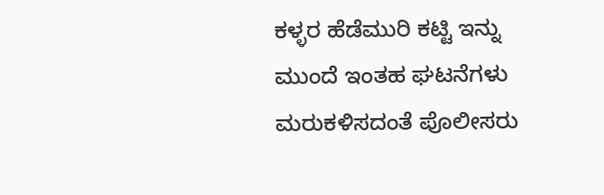ಕಳ್ಳರ ಹೆಡೆಮುರಿ ಕಟ್ಟಿ ಇನ್ನು ಮುಂದೆ ಇಂತಹ ಘಟನೆಗಳು ಮರುಕಳಿಸದಂತೆ ಪೊಲೀಸರು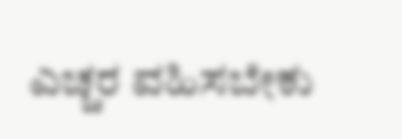ಎಚ್ಚರ ವಹಿಸಬೇಕು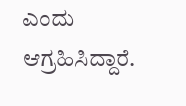ಎಂದು ಆಗ್ರಹಿಸಿದ್ದಾರೆ.